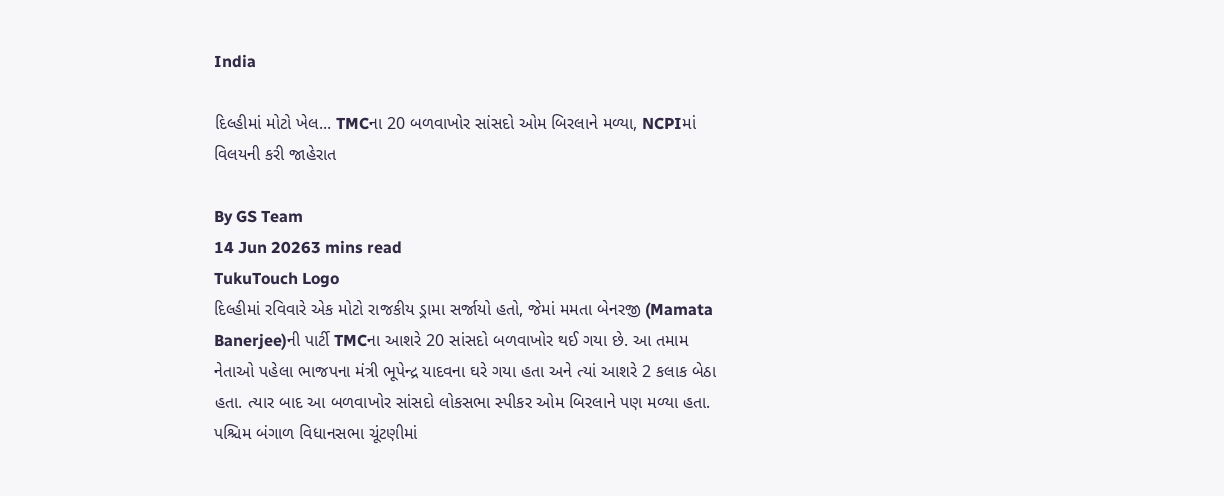India

દિલ્હીમાં મોટો ખેલ... TMCના 20 બળવાખોર સાંસદો ઓમ બિરલાને મળ્યા, NCPIમાં વિલયની કરી જાહેરાત

By GS Team
14 Jun 20263 mins read
TukuTouch Logo
દિલ્હીમાં રવિવારે એક મોટો રાજકીય ડ્રામા સર્જાયો હતો, જેમાં મમતા બેનરજી (Mamata Banerjee)ની પાર્ટી TMCના આશરે 20 સાંસદો બળવાખોર થઈ ગયા છે. આ તમામ નેતાઓ પહેલા ભાજપના મંત્રી ભૂપેન્દ્ર યાદવના ઘરે ગયા હતા અને ત્યાં આશરે 2 કલાક બેઠા હતા. ત્યાર બાદ આ બળવાખોર સાંસદો લોકસભા સ્પીકર ઓમ બિરલાને પણ મળ્યા હતા. પશ્ચિમ બંગાળ વિધાનસભા ચૂંટણીમાં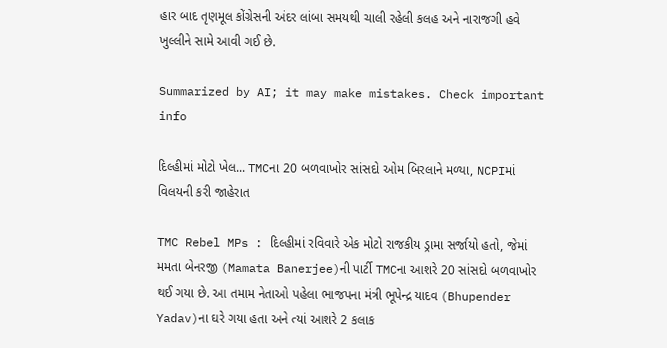હાર બાદ તૃણમૂલ કોંગ્રેસની અંદર લાંબા સમયથી ચાલી રહેલી કલહ અને નારાજગી હવે ખુલ્લીને સામે આવી ગઈ છે.

Summarized by AI; it may make mistakes. Check important info

દિલ્હીમાં મોટો ખેલ... TMCના 20 બળવાખોર સાંસદો ઓમ બિરલાને મળ્યા, NCPIમાં વિલયની કરી જાહેરાત

TMC Rebel MPs : દિલ્હીમાં રવિવારે એક મોટો રાજકીય ડ્રામા સર્જાયો હતો, જેમાં મમતા બેનરજી (Mamata Banerjee)ની પાર્ટી TMCના આશરે 20 સાંસદો બળવાખોર થઈ ગયા છે. આ તમામ નેતાઓ પહેલા ભાજપના મંત્રી ભૂપેન્દ્ર યાદવ (Bhupender Yadav)ના ઘરે ગયા હતા અને ત્યાં આશરે 2 કલાક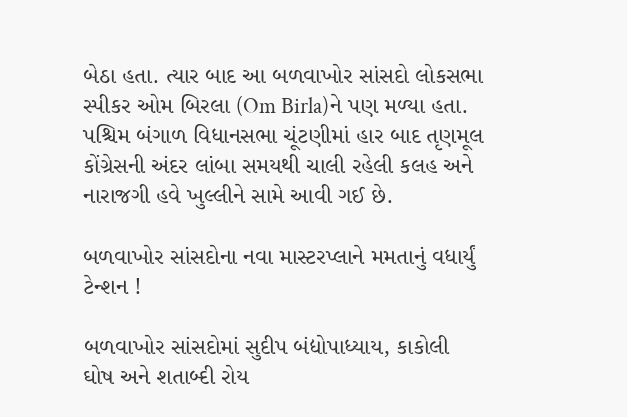બેઠા હતા. ત્યાર બાદ આ બળવાખોર સાંસદો લોકસભા સ્પીકર ઓમ બિરલા (Om Birla)ને પણ મળ્યા હતા. પશ્ચિમ બંગાળ વિધાનસભા ચૂંટણીમાં હાર બાદ તૃણમૂલ કોંગ્રેસની અંદર લાંબા સમયથી ચાલી રહેલી કલહ અને નારાજગી હવે ખુલ્લીને સામે આવી ગઈ છે.

બળવાખોર સાંસદોના નવા માસ્ટરપ્લાને મમતાનું વધાર્યું ટેન્શન !

બળવાખોર સાંસદોમાં સુદીપ બંદ્યોપાધ્યાય, કાકોલી ઘોષ અને શતાબ્દી રોય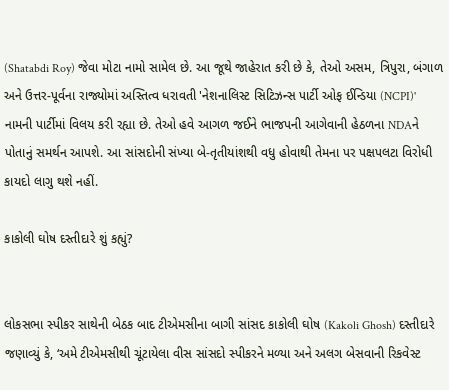(Shatabdi Roy) જેવા મોટા નામો સામેલ છે. આ જૂથે જાહેરાત કરી છે કે, તેઓ અસમ, ત્રિપુરા, બંગાળ અને ઉત્તર-પૂર્વના રાજ્યોમાં અસ્તિત્વ ધરાવતી 'નેશનાલિસ્ટ સિટિઝન્સ પાર્ટી ઓફ ઈન્ડિયા (NCPI)' નામની પાર્ટીમાં વિલય કરી રહ્યા છે. તેઓ હવે આગળ જઈને ભાજપની આગેવાની હેઠળના NDAને પોતાનું સમર્થન આપશે. આ સાંસદોની સંખ્યા બે-તૃતીયાંશથી વધુ હોવાથી તેમના પર પક્ષપલટા વિરોધી કાયદો લાગુ થશે નહીં.

કાકોલી ઘોષ દસ્તીદારે શું કહ્યું?


લોકસભા સ્પીકર સાથેની બેઠક બાદ ટીએમસીના બાગી સાંસદ કાકોલી ઘોષ (Kakoli Ghosh) દસ્તીદારે જણાવ્યું કે, ‘અમે ટીએમસીથી ચૂંટાયેલા વીસ સાંસદો સ્પીકરને મળ્યા અને અલગ બેસવાની રિકવેસ્ટ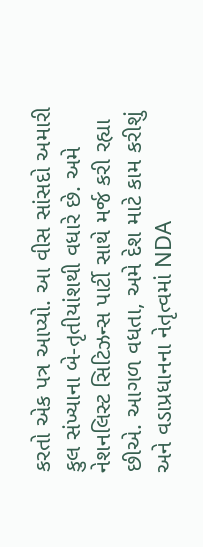કરતો એક પત્ર આપ્યો. આ વીસ સાંસદો અમારી કુલ સંખ્યાના બે-તૃતીયાંશથી વધારે છે. અમે નેશનલિસ્ટ સિટિઝન્સ પાર્ટી સાથે મર્જ કરી રહ્યા છીએ. આગળ વધતા, અમે દેશ માટે કામ કરીશું અને વડાપ્રધાનના નેતૃત્વમાં NDA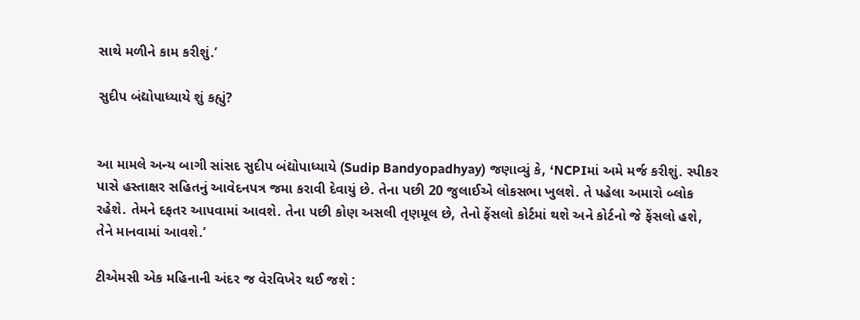સાથે મળીને કામ કરીશું.’

સુદીપ બંદ્યોપાધ્યાયે શું કહ્યું?


આ મામલે અન્ય બાગી સાંસદ સુદીપ બંદ્યોપાધ્યાયે (Sudip Bandyopadhyay) જણાવ્યું કે, ‘NCPIમાં અમે મર્જ કરીશું. સ્પીકર પાસે હસ્તાક્ષર સહિતનું આવેદનપત્ર જમા કરાવી દેવાયું છે. તેના પછી 20 જુલાઈએ લોકસભા ખુલશે. તે પહેલા અમારો બ્લોક રહેશે. તેમને દફતર આપવામાં આવશે. તેના પછી કોણ અસલી તૃણમૂલ છે, તેનો ફેંસલો કોર્ટમાં થશે અને કોર્ટનો જે ફેંસલો હશે, તેને માનવામાં આવશે.’

ટીએમસી એક મહિનાની અંદર જ વેરવિખેર થઈ જશે :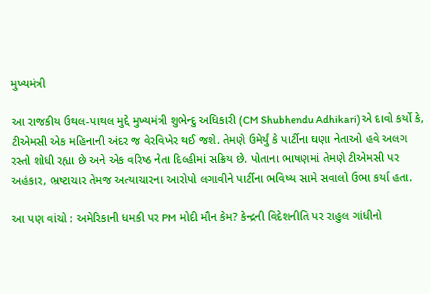મુખ્યમંત્રી

આ રાજકીય ઉથલ-પાથલ મુદ્દે મુખ્યમંત્રી શુભેન્દુ અધિકારી (CM Shubhendu Adhikari)એ દાવો કર્યો કે, ટીએમસી એક મહિનાની અંદર જ વેરવિખેર થઈ જશે. તેમણે ઉમેર્યું કે પાર્ટીના ઘણા નેતાઓ હવે અલગ રસ્તો શોધી રહ્યા છે અને એક વરિષ્ઠ નેતા દિલ્હીમાં સક્રિય છે. પોતાના ભાષણમાં તેમણે ટીએમસી પર અહંકાર, ભ્રષ્ટાચાર તેમજ અત્યાચારના આરોપો લગાવીને પાર્ટીના ભવિષ્ય સામે સવાલો ઉભા કર્યા હતા.

આ પણ વાંચો : અમેરિકાની ધમકી પર PM મોદી મૌન કેમ? કેન્દ્રની વિદેશનીતિ પર રાહુલ ગાંધીનો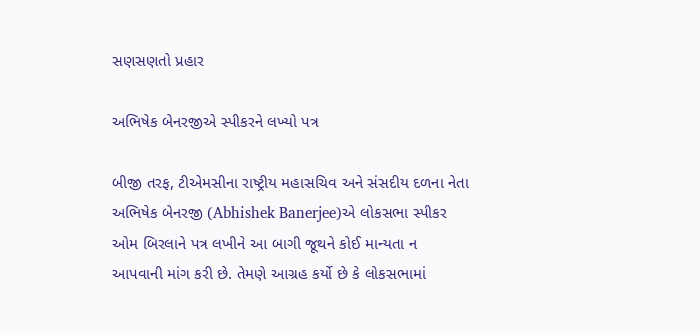સણસણતો પ્રહાર

અભિષેક બેનરજીએ સ્પીકરને લખ્યો પત્ર

બીજી તરફ, ટીએમસીના રાષ્ટ્રીય મહાસચિવ અને સંસદીય દળના નેતા અભિષેક બેનરજી (Abhishek Banerjee)એ લોકસભા સ્પીકર ઓમ બિરલાને પત્ર લખીને આ બાગી જૂથને કોઈ માન્યતા ન આપવાની માંગ કરી છે. તેમણે આગ્રહ કર્યો છે કે લોકસભામાં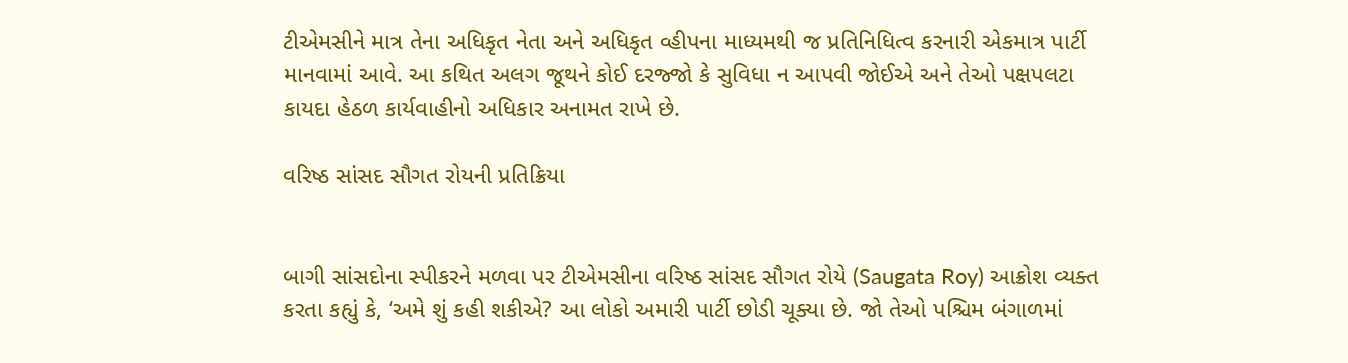ટીએમસીને માત્ર તેના અધિકૃત નેતા અને અધિકૃત વ્હીપના માધ્યમથી જ પ્રતિનિધિત્વ કરનારી એકમાત્ર પાર્ટી માનવામાં આવે. આ કથિત અલગ જૂથને કોઈ દરજ્જો કે સુવિધા ન આપવી જોઈએ અને તેઓ પક્ષપલટા કાયદા હેઠળ કાર્યવાહીનો અધિકાર અનામત રાખે છે.

વરિષ્ઠ સાંસદ સૌગત રોયની પ્રતિક્રિયા


બાગી સાંસદોના સ્પીકરને મળવા પર ટીએમસીના વરિષ્ઠ સાંસદ સૌગત રોયે (Saugata Roy) આક્રોશ વ્યક્ત કરતા કહ્યું કે, ‘અમે શું કહી શકીએ? આ લોકો અમારી પાર્ટી છોડી ચૂક્યા છે. જો તેઓ પશ્ચિમ બંગાળમાં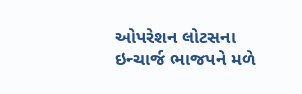ઓપરેશન લોટસના ઇન્ચાર્જ ભાજપને મળે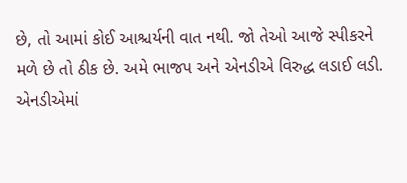છે, તો આમાં કોઈ આશ્ચર્યની વાત નથી. જો તેઓ આજે સ્પીકરને મળે છે તો ઠીક છે. અમે ભાજપ અને એનડીએ વિરુદ્ધ લડાઈ લડી. એનડીએમાં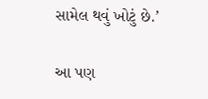સામેલ થવું ખોટું છે.’

આ પણ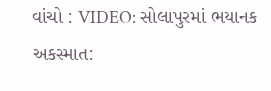વાંચો : VIDEO: સોલાપુરમાં ભયાનક અકસ્માત: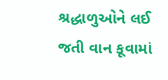શ્રદ્ધાળુઓને લઈ જતી વાન કૂવામાં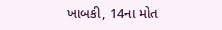ખાબકી, 14ના મોત